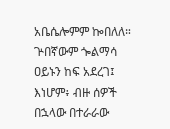አቤሴሎምም ኰበለለ። ጕበኛውም ጐልማሳ ዐይኑን ከፍ አደረገ፤ እነሆም፥ ብዙ ሰዎች በኋላው በተራራው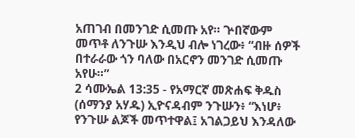አጠገብ በመንገድ ሲመጡ አየ። ጕበኛውም መጥቶ ለንጉሡ እንዲህ ብሎ ነገረው፥ “ብዙ ሰዎች በተራራው ጎን ባለው በአርኖን መንገድ ሲመጡ አየሁ።”
2 ሳሙኤል 13:35 - የአማርኛ መጽሐፍ ቅዱስ (ሰማንያ አሃዱ) ኢዮናዳብም ንጉሡን፥ “እነሆ፥ የንጉሡ ልጆች መጥተዋል፤ አገልጋይህ እንዳለው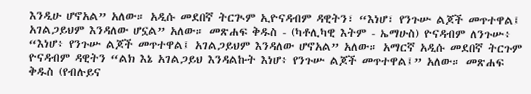እንዲሁ ሆኖአል” አለው። አዲሱ መደበኛ ትርጒም ኢዮናዳብም ዳዊትን፣ “እነሆ፣ የንጉሡ ልጆች መጥተዋል፤ አገልጋይህም እንዳለው ሆኗል” አለው። መጽሐፍ ቅዱስ - (ካቶሊካዊ እትም - ኤማሁስ) ዮናዳብም ለንጉሡ፥ “እነሆ፥ የንጉሡ ልጆች መጥተዋል፤ አገልጋይህም እንዳለው ሆኖአል” አለው። አማርኛ አዲሱ መደበኛ ትርጉም ዮናዳብም ዳዊትን “ልክ እኔ አገልጋይህ እንዳልኩት እነሆ፥ የንጉሡ ልጆች መጥተዋል፤” አለው። መጽሐፍ ቅዱስ (የብሉይና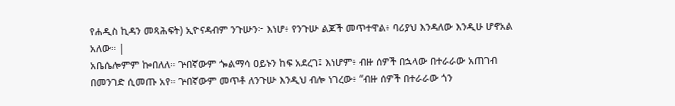የሐዲስ ኪዳን መጻሕፍት) ኢዮናዳብም ንጉሡን፦ እነሆ፥ የንጉሡ ልጆች መጥተዋል፥ ባሪያህ እንዳለው እንዲሁ ሆኖአል አለው። |
አቤሴሎምም ኰበለለ። ጕበኛውም ጐልማሳ ዐይኑን ከፍ አደረገ፤ እነሆም፥ ብዙ ሰዎች በኋላው በተራራው አጠገብ በመንገድ ሲመጡ አየ። ጕበኛውም መጥቶ ለንጉሡ እንዲህ ብሎ ነገረው፥ “ብዙ ሰዎች በተራራው ጎን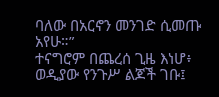ባለው በአርኖን መንገድ ሲመጡ አየሁ።”
ተናግሮም በጨረሰ ጊዜ እነሆ፥ ወዲያው የንጉሥ ልጆች ገቡ፤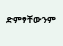ድምፃቸውንም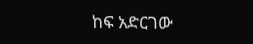ከፍ አድርገው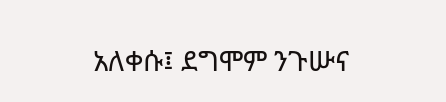አለቀሱ፤ ደግሞም ንጉሡና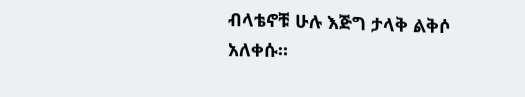ብላቴኖቹ ሁሉ እጅግ ታላቅ ልቅሶ አለቀሱ።